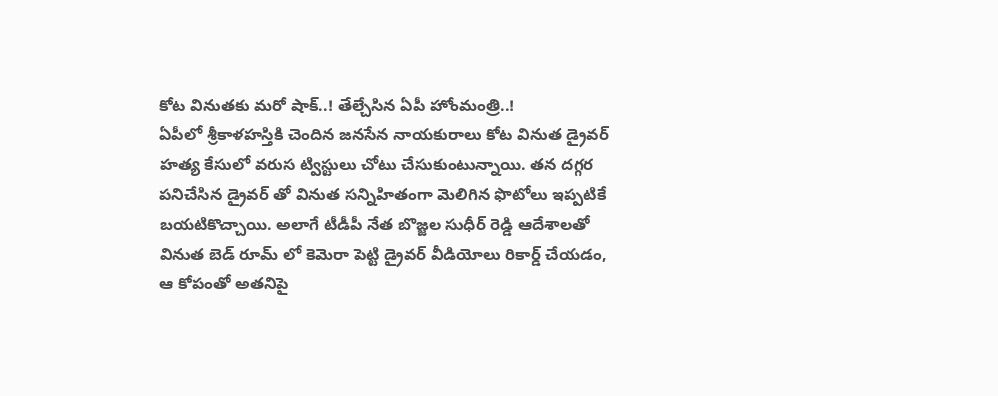కోట వినుతకు మరో షాక్..! తేల్చేసిన ఏపీ హోంమంత్రి..!
ఏపీలో శ్రీకాళహస్తికి చెందిన జనసేన నాయకురాలు కోట వినుత డ్రైవర్ హత్య కేసులో వరుస ట్విస్టులు చోటు చేసుకుంటున్నాయి. తన దగ్గర పనిచేసిన డ్రైవర్ తో వినుత సన్నిహితంగా మెలిగిన ఫొటోలు ఇప్పటికే బయటికొచ్చాయి. అలాగే టీడీపీ నేత బొజ్జల సుధీర్ రెడ్డి ఆదేశాలతో వినుత బెడ్ రూమ్ లో కెమెరా పెట్టి డ్రైవర్ వీడియోలు రికార్డ్ చేయడం, ఆ కోపంతో అతనిపై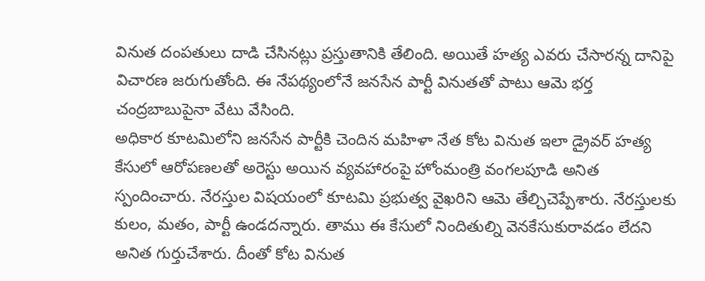వినుత దంపతులు దాడి చేసినట్లు ప్రస్తుతానికి తేలింది. అయితే హత్య ఎవరు చేసారన్న దానిపై విచారణ జరుగుతోంది. ఈ నేపథ్యంలోనే జనసేన పార్టీ వినుతతో పాటు ఆమె భర్త చంద్రబాబుపైనా వేటు వేసింది.
అధికార కూటమిలోని జనసేన పార్టీకి చెందిన మహిళా నేత కోట వినుత ఇలా డ్రైవర్ హత్య కేసులో ఆరోపణలతో అరెస్టు అయిన వ్యవహారంపై హోంమంత్రి వంగలపూడి అనిత స్పందించారు. నేరస్తుల విషయంలో కూటమి ప్రభుత్వ వైఖరిని ఆమె తేల్చిచెప్పేశారు. నేరస్తులకు కులం, మతం, పార్టీ ఉండదన్నారు. తాము ఈ కేసులో నిందితుల్ని వెనకేసుకురావడం లేదని అనిత గుర్తుచేశారు. దీంతో కోట వినుత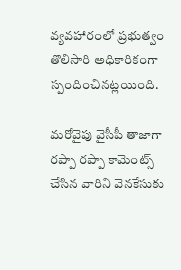వ్యవహారంలో ప్రభుత్వం తొలిసారి అధికారికంగా స్పందించినట్లయింది.

మరోవైపు వైసీపీ తాజాగా రప్పా రప్పా కామెంట్స్ చేసిన వారిని వెనకేసుకు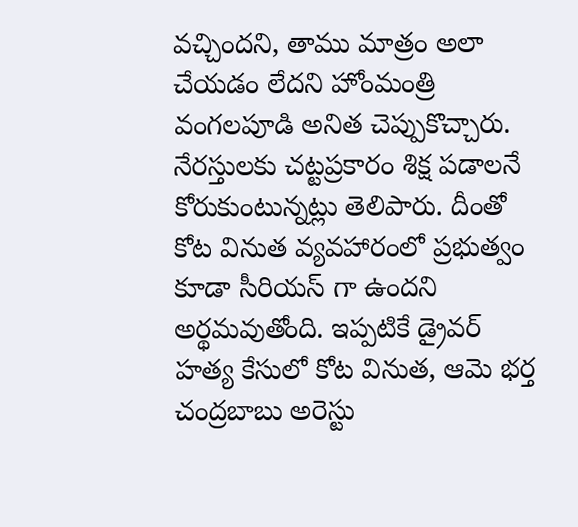వచ్చిందని, తాము మాత్రం అలా చేయడం లేదని హోంమంత్రి వంగలపూడి అనిత చెప్పుకొచ్చారు. నేరస్తులకు చట్టప్రకారం శిక్ష పడాలనే కోరుకుంటున్నట్లు తెలిపారు. దీంతో కోట వినుత వ్యవహారంలో ప్రభుత్వం కూడా సీరియస్ గా ఉందని అర్థమవుతోంది. ఇప్పటికే డ్రైవర్ హత్య కేసులో కోట వినుత, ఆమె భర్త చంద్రబాబు అరెస్టు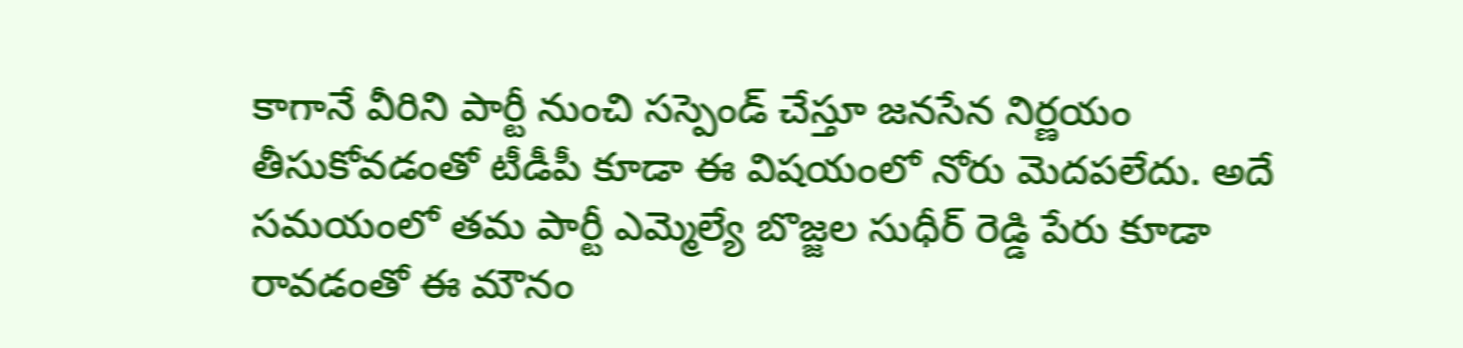కాగానే వీరిని పార్టీ నుంచి సస్పెండ్ చేస్తూ జనసేన నిర్ణయం తీసుకోవడంతో టీడీపీ కూడా ఈ విషయంలో నోరు మెదపలేదు. అదే సమయంలో తమ పార్టీ ఎమ్మెల్యే బొజ్జల సుధీర్ రెడ్డి పేరు కూడా రావడంతో ఈ మౌనం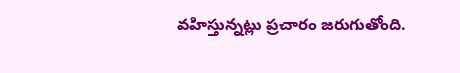వహిస్తున్నట్లు ప్రచారం జరుగుతోంది.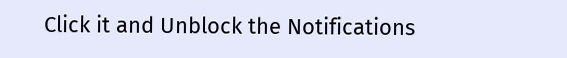Click it and Unblock the Notifications